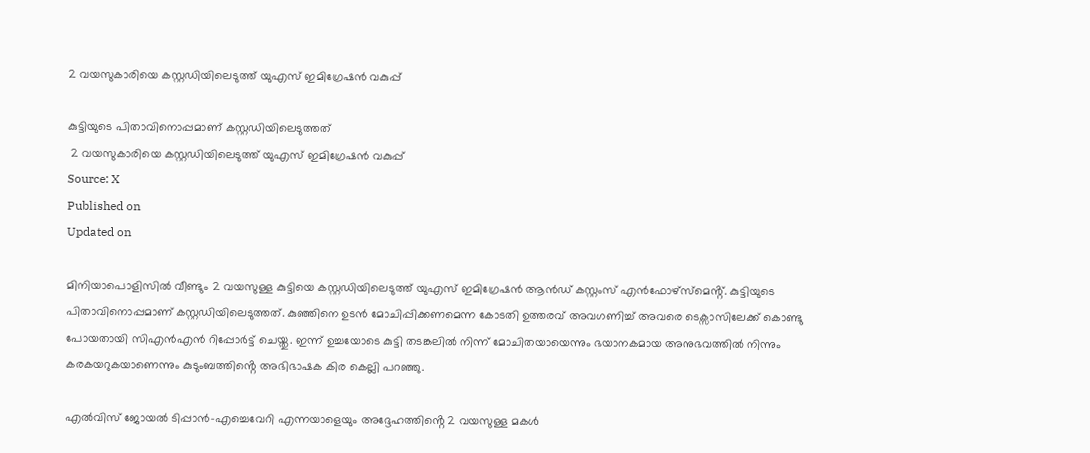2 വയസുകാരിയെ കസ്റ്റഡിയിലെടുത്ത് യുഎസ് ഇമിഗ്രേഷൻ വകുപ്പ്

കുട്ടിയുടെ പിതാവിനൊപ്പമാണ് കസ്റ്റഡിയിലെടുത്തത്
 2 വയസുകാരിയെ കസ്റ്റഡിയിലെടുത്ത് യുഎസ് ഇമിഗ്രേഷൻ വകുപ്പ്
Source: X
Published on
Updated on

മിനിയാപൊളിസിൽ വീണ്ടും 2 വയസുള്ള കുട്ടിയെ കസ്റ്റഡിയിലെടുത്ത് യുഎസ് ഇമിഗ്രേഷൻ ആൻഡ് കസ്റ്റംസ് എൻഫോഴ്‌സ്‌മെൻ്റ്. കുട്ടിയുടെ പിതാവിനൊപ്പമാണ് കസ്റ്റഡിയിലെടുത്തത്. കുഞ്ഞിനെ ഉടൻ മോചിപ്പിക്കണമെന്ന കോടതി ഉത്തരവ് അവഗണിച്ച് അവരെ ടെക്സാസിലേക്ക് കൊണ്ടു പോയതായി സിഎൻഎൻ റിപ്പോർട്ട് ചെയ്തു. ഇന്ന് ഉച്ചയോടെ കുട്ടി തടങ്കലിൽ നിന്ന് മോചിതയായെന്നും ഭയാനകമായ അനുഭവത്തിൽ നിന്നും കരകയറുകയാണെന്നും കുടുംബത്തിൻ്റെ അഭിഭാഷക കിര കെല്ലി പറഞ്ഞു.

എൽവിസ് ജോയൽ ടിപ്പാൻ-എച്ചെവേറി എന്നയാളെയും അദ്ദേഹത്തിൻ്റെ 2 വയസുള്ള മകൾ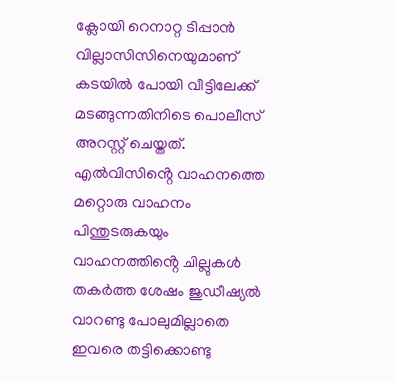ക്ലോയി റെനാറ്റ ടിപ്പാൻ വില്ലാസിസിനെയുമാണ് കടയിൽ പോയി വീട്ടിലേക്ക് മടങ്ങുന്നതിനിടെ പൊലീസ് അറസ്റ്റ് ചെയ്തത്. എൽവിസിൻ്റെ വാഹനത്തെ മറ്റൊരു വാഹനം പിന്തുടരുകയും വാഹനത്തിൻ്റെ ചില്ലുകൾ തകർത്ത ശേഷം ജുഡീഷ്യൽ വാറണ്ടു പോലുമില്ലാതെ ഇവരെ തട്ടിക്കൊണ്ടു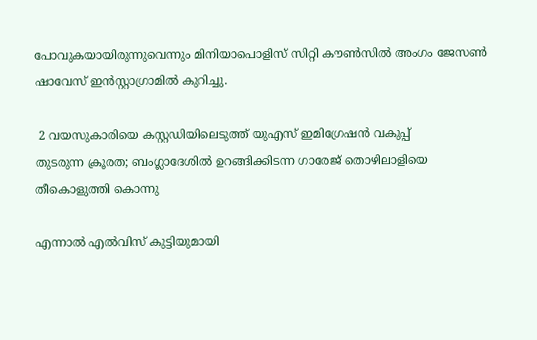പോവുകയായിരുന്നുവെന്നും മിനിയാപൊളിസ് സിറ്റി കൗൺസിൽ അംഗം ജേസൺ ഷാവേസ് ഇൻസ്റ്റാഗ്രാമിൽ കുറിച്ചു.

 2 വയസുകാരിയെ കസ്റ്റഡിയിലെടുത്ത് യുഎസ് ഇമിഗ്രേഷൻ വകുപ്പ്
തുടരുന്ന ക്രൂരത; ബംഗ്ലാദേശില്‍ ഉറങ്ങിക്കിടന്ന ഗാരേജ് തൊഴിലാളിയെ തീകൊളുത്തി കൊന്നു

എന്നാൽ എൽവിസ് കുട്ടിയുമായി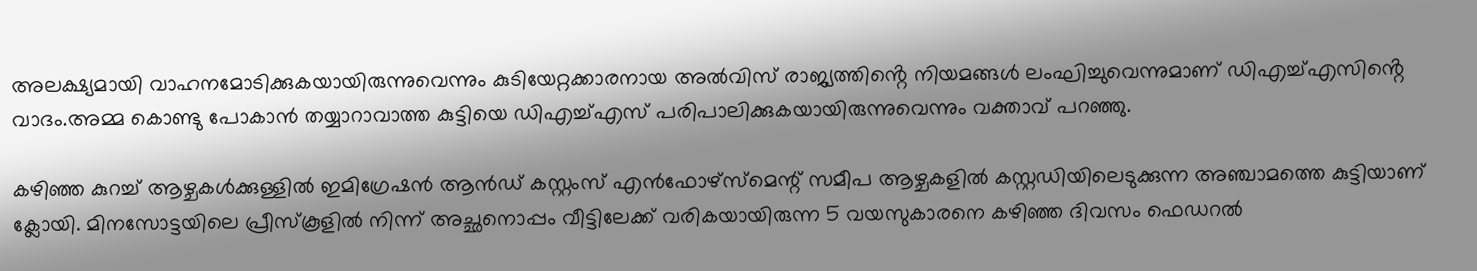അലക്ഷ്യമായി വാഹനമോടിക്കുകയായിരുന്നുവെന്നും കുടിയേറ്റക്കാരനായ അൽവിസ് രാജ്യത്തിൻ്റെ നിയമങ്ങൾ ലംഘിച്ചുവെന്നുമാണ് ഡിഎച്ച്എസിൻ്റെ വാദം.അമ്മ കൊണ്ടു പോകാൻ തയ്യാറാവാത്ത കുട്ടിയെ ഡിഎച്ച്എസ് പരിപാലിക്കുകയായിരുന്നുവെന്നും വക്താവ് പറഞ്ഞു.

കഴിഞ്ഞ കുറച്ച് ആഴ്ചകൾക്കുള്ളിൽ ഇമിഗ്രേഷൻ ആൻഡ് കസ്റ്റംസ് എൻഫോഴ്‌സ്‌മെന്റ് സമീപ ആഴ്ചകളിൽ കസ്റ്റഡിയിലെടുക്കുന്ന അഞ്ചാമത്തെ കുട്ടിയാണ് ക്ലോയി. മിനസോട്ടയിലെ പ്രീസ്കൂളിൽ നിന്ന് അച്ഛനൊപ്പം വീട്ടിലേക്ക് വരികയായിരുന്ന 5 വയസുകാരനെ കഴിഞ്ഞ ദിവസം ഫെഡറൽ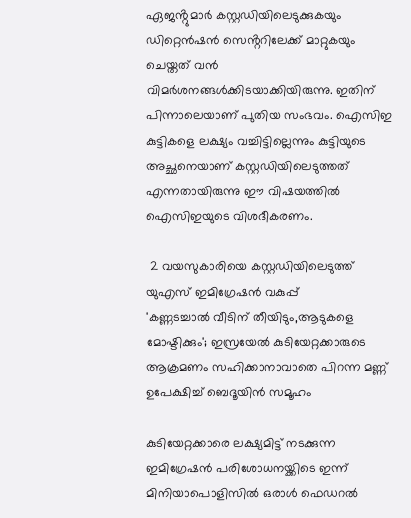ഏജൻ്റുമാർ കസ്റ്റഡിയിലെടുക്കുകയും ഡിറ്റെൻഷൻ സെൻ്ററിലേക്ക് മാറ്റുകയും ചെയ്തത് വൻ വിമർശനങ്ങൾക്കിടയാക്കിയിരുന്നു. ഇതിന് പിന്നാലെയാണ് പുതിയ സംഭവം. ഐസിഇ കുട്ടികളെ ലക്ഷ്യം വച്ചിട്ടില്ലെന്നും കുട്ടിയുടെ അച്ഛനെയാണ് കസ്റ്റഡിയിലെടുത്തത് എന്നതായിരുന്നു ഈ വിഷയത്തിൽ ഐസിഇയുടെ വിശദീകരണം.

 2 വയസുകാരിയെ കസ്റ്റഡിയിലെടുത്ത് യുഎസ് ഇമിഗ്രേഷൻ വകുപ്പ്
'കണ്ണടച്ചാൽ വീടിന് തീയിടും,ആടുകളെ മോഷ്ടിക്കും'; ഇസ്രയേൽ കുടിയേറ്റക്കാരുടെ ആക്രമണം സഹിക്കാനാവാതെ പിറന്ന മണ്ണ് ഉപേക്ഷിച്ച് ബെദൂയിന്‍ സമൂഹം

കുടിയേറ്റക്കാരെ ലക്ഷ്യമിട്ട് നടക്കുന്ന ഇമിഗ്രേഷൻ പരിശോധനയ്ക്കിടെ ഇന്ന് മിനിയാപൊളിസിൽ ഒരാൾ ഫെഡറൽ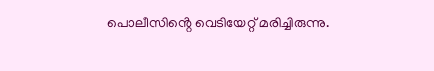പൊലീസിൻ്റെ വെടിയേറ്റ് മരിച്ചിരുന്നു.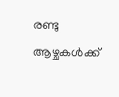രണ്ടു ആഴ്ചകൾക്ക്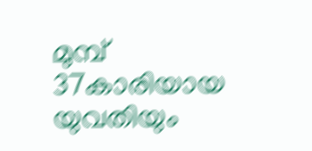മുമ്പ് 37കാരിയായ യുവതിയും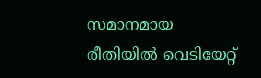സമാനമായ രീതിയിൽ വെടിയേറ്റ്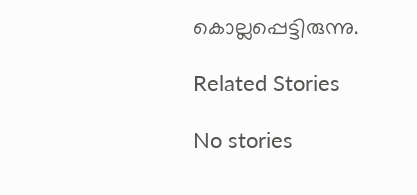കൊല്ലപ്പെട്ടിരുന്നു.

Related Stories

No stories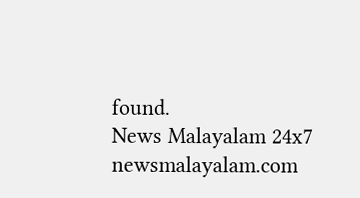found.
News Malayalam 24x7
newsmalayalam.com